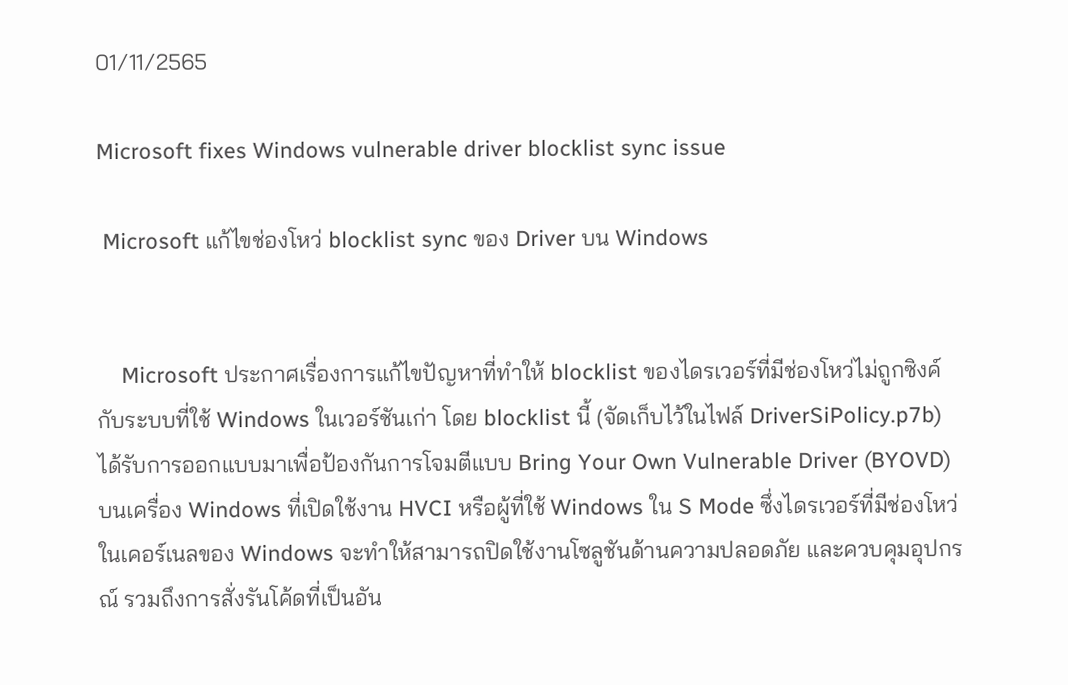01/11/2565

Microsoft fixes Windows vulnerable driver blocklist sync issue

 Microsoft แก้ไขช่องโหว่ blocklist sync ของ Driver บน Windows


    Microsoft ประกาศเรื่องการแก้ไขปัญหาที่ทำให้ blocklist ของไดรเวอร์ที่มีช่องโหว่ไม่ถูกซิงค์กับระบบที่ใช้ Windows ในเวอร์ชันเก่า โดย blocklist นี้ (จัดเก็บไว้ในไฟล์ DriverSiPolicy.p7b) ได้รับการออกแบบมาเพื่อป้องกันการโจมตีแบบ Bring Your Own Vulnerable Driver (BYOVD) บนเครื่อง Windows ที่เปิดใช้งาน HVCI หรือผู้ที่ใช้ Windows ใน S Mode ซึ่งไดรเวอร์ที่มีช่องโหว่ในเคอร์เนลของ Windows จะทำให้สามารถปิดใช้งานโซลูชันด้านความปลอดภัย และควบคุมอุปกรณ์ รวมถึงการสั่งรันโค้ดที่เป็นอัน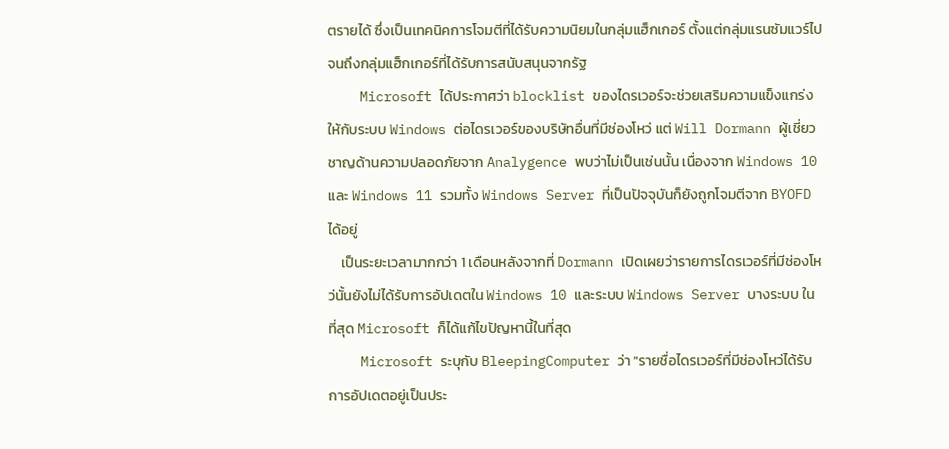ตรายได้ ซึ่งเป็นเทคนิคการโจมตีที่ได้รับความนิยมในกลุ่มแฮ็กเกอร์ ตั้งแต่กลุ่มแรนซัมแวร์ไปจนถึงกลุ่มแฮ็กเกอร์ที่ได้รับการสนับสนุนจากรัฐ
    Microsoft ได้ประกาศว่า blocklist ของไดรเวอร์จะช่วยเสริมความแข็งแกร่งให้กับระบบ Windows ต่อไดรเวอร์ของบริษัทอื่นที่มีช่องโหว่ แต่ Will Dormann ผู้เชี่ยวชาญด้านความปลอดภัยจาก Analygence พบว่าไม่เป็นเช่นนั้น เนื่องจาก Windows 10 และ Windows 11 รวมทั้ง Windows Server ที่เป็นปัจจุบันก็ยังถูกโจมตีจาก BYOFD ได้อยู่
    เป็นระยะเวลามากกว่า 1 เดือนหลังจากที่ Dormann เปิดเผยว่ารายการไดรเวอร์ที่มีช่องโหว่นั้นยังไม่ได้รับการอัปเดตใน Windows 10 และระบบ Windows Server บางระบบ ในที่สุด Microsoft ก็ได้แก้ไขปัญหานี้ในที่สุด
    Microsoft ระบุกับ BleepingComputer ว่า "รายชื่อไดรเวอร์ที่มีช่องโหว่ได้รับการอัปเดตอยู่เป็นประ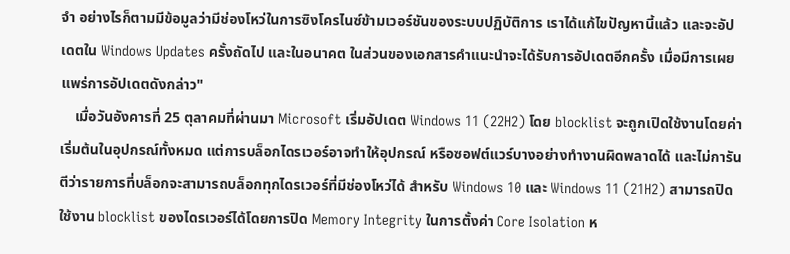จำ อย่างไรก็ตามมีข้อมูลว่ามีช่องโหว่ในการซิงโครไนซ์ข้ามเวอร์ชันของระบบปฏิบัติการ เราได้แก้ไขปัญหานี้แล้ว และจะอัปเดตใน Windows Updates ครั้งถัดไป และในอนาคต ในส่วนของเอกสารคำแนะนำจะได้รับการอัปเดตอีกครั้ง เมื่อมีการเผยแพร่การอัปเดตดังกล่าว"
    เมื่อวันอังคารที่ 25 ตุลาคมที่ผ่านมา Microsoft เริ่มอัปเดต Windows 11 (22H2) โดย blocklist จะถูกเปิดใช้งานโดยค่าเริ่มต้นในอุปกรณ์ทั้งหมด แต่การบล็อกไดรเวอร์อาจทำให้อุปกรณ์ หรือซอฟต์แวร์บางอย่างทำงานผิดพลาดได้ และไม่การันตีว่ารายการที่บล็อกจะสามารถบล็อกทุกไดรเวอร์ที่มีช่องโหว่ได้ สำหรับ Windows 10 และ Windows 11 (21H2) สามารถปิดใช้งาน blocklist ของไดรเวอร์ได้โดยการปิด Memory Integrity ในการตั้งค่า Core Isolation ห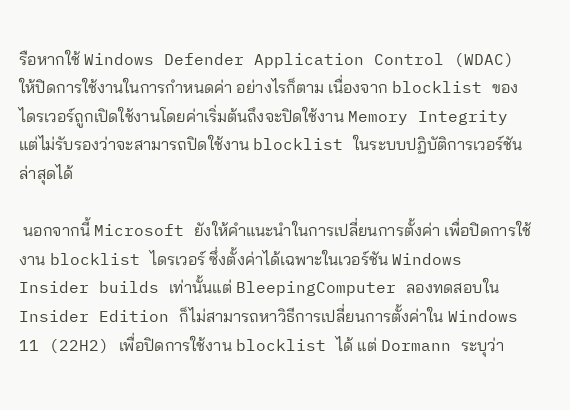รือหากใช้ Windows Defender Application Control (WDAC) ให้ปิดการใช้งานในการกำหนดค่า อย่างไรก็ตาม เนื่องจาก blocklist ของไดรเวอร์ถูกเปิดใช้งานโดยค่าเริ่มต้นถึงจะปิดใช้งาน Memory Integrity แต่ไม่รับรองว่าจะสามารถปิดใช้งาน blocklist ในระบบปฏิบัติการเวอร์ชันล่าสุดได้

 นอกจากนี้ Microsoft ยังให้คำแนะนำในการเปลี่ยนการตั้งค่า เพื่อปิดการใช้งาน blocklist ไดรเวอร์ ซึ่งตั้งค่าได้เฉพาะในเวอร์ชัน Windows Insider builds เท่านั้นแต่ BleepingComputer ลองทดสอบใน Insider Edition ก็ไม่สามารถหาวิธีการเปลี่ยนการตั้งค่าใน Windows 11 (22H2) เพื่อปิดการใช้งาน blocklist ได้ แต่ Dormann ระบุว่า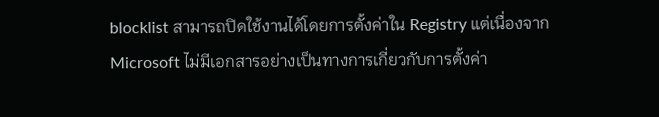blocklist สามารถปิดใช้งานได้โดยการตั้งค่าใน Registry แต่เนื่องจาก Microsoft ไม่มีเอกสารอย่างเป็นทางการเกี่ยวกับการตั้งค่า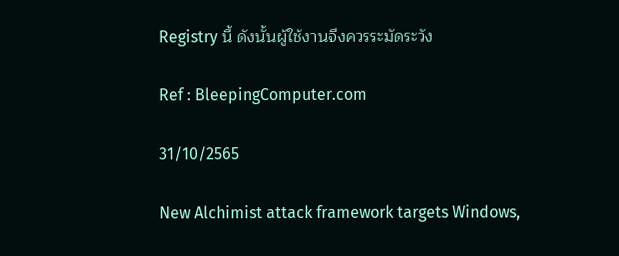Registry นี้ ดังนั้นผู้ใช้งานจึงควรระมัดระวัง

Ref : BleepingComputer.com

31/10/2565

New Alchimist attack framework targets Windows,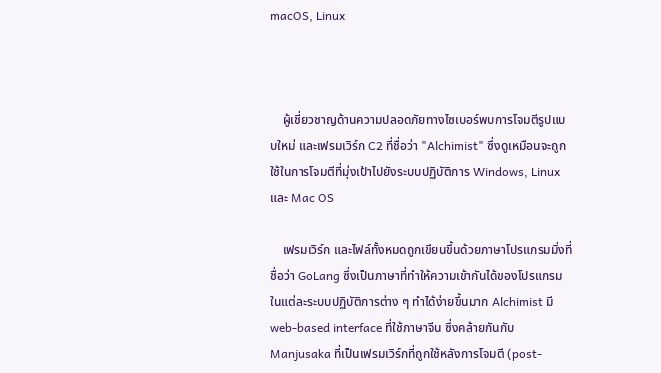macOS, Linux



    ผู้เชี่ยวชาญด้านความปลอดภัยทางไซเบอร์พบการโจมตีรูปแบบใหม่ และเฟรมเวิร์ก C2 ที่ชื่อว่า "Alchimist" ซึ่งดูเหมือนจะถูกใช้ในการโจมตีที่มุ่งเป้าไปยังระบบปฏิบัติการ Windows, Linux และ Mac OS

    เฟรมเวิร์ก และไฟล์ทั้งหมดถูกเขียนขึ้นด้วยภาษาโปรแกรมมิ่งที่ชื่อว่า GoLang ซึ่งเป็นภาษาที่ทำให้ความเข้ากันได้ของโปรแกรมในแต่ละระบบปฏิบัติการต่าง ๆ ทำได้ง่ายขึ้นมาก Alchimist มี web-based interface ที่ใช้ภาษาจีน ซึ่งคล้ายกันกับ Manjusaka ที่เป็นเฟรมเวิร์กที่ถูกใช้หลังการโจมตี (post-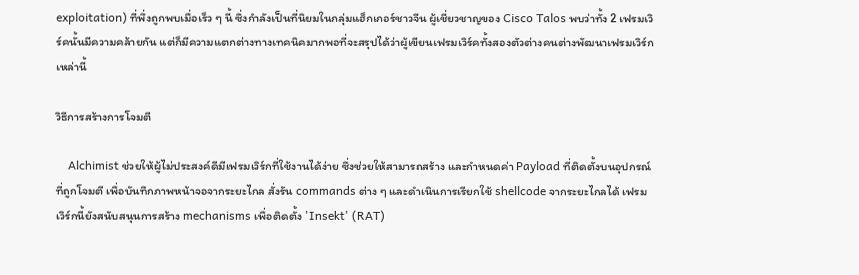exploitation) ที่พึ่งถูกพบเมื่อเร็ว ๆ นี้ ซึ่งกำลังเป็นที่นิยมในกลุ่มแฮ็กเกอร์ชาวจีน ผู้เชี่ยวชาญของ Cisco Talos พบว่าทั้ง 2 เฟรมเวิร์คนั้นมีความคล้ายกัน แต่ก็มีความแตกต่างทางเทคนิคมากพอที่จะสรุปได้ว่าผู้เขียนเฟรมเวิร์คทั้งสองตัวต่างคนต่างพัฒนาเฟรมเวิร์กเหล่านี้

วิธีการสร้างการโจมตี

    Alchimist ช่วยให้ผู้ไม่ประสงค์ดีมีเฟรมเวิร์กที่ใช้งานได้ง่าย ซึ่งช่วยให้สามารถสร้าง และกำหนดค่า Payload ที่ติดตั้งบนอุปกรณ์ที่ถูกโจมตี เพื่อบันทึกภาพหน้าจอจากระยะไกล สั่งรัน commands ต่าง ๆ และดำเนินการเรียกใช้ shellcode จากระยะไกลได้ เฟรมเวิร์กนี้ยังสนับสนุนการสร้าง mechanisms เพื่อติดตั้ง 'Insekt' (RAT)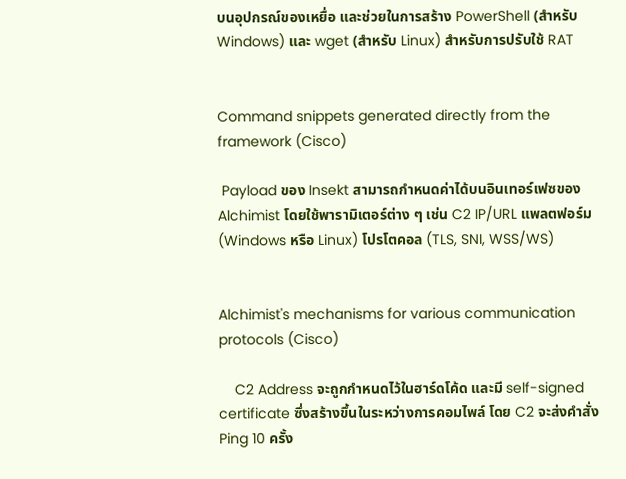บนอุปกรณ์ของเหยื่อ และช่วยในการสร้าง PowerShell (สำหรับ Windows) และ wget (สำหรับ Linux) สำหรับการปรับใช้ RAT


Command snippets generated directly from the framework (Cisco)

 Payload ของ Insekt สามารถกำหนดค่าได้บนอินเทอร์เฟซของ Alchimist โดยใช้พารามิเตอร์ต่าง ๆ เช่น C2 IP/URL แพลตฟอร์ม (Windows หรือ Linux) โปรโตคอล (TLS, SNI, WSS/WS)


Alchimist's mechanisms for various communication protocols (Cisco)

    C2 Address จะถูกกำหนดไว้ในฮาร์ดโค้ด และมี self-signed certificate ซึ่งสร้างขึ้นในระหว่างการคอมไพล์ โดย C2 จะส่งคำสั่ง Ping 10 ครั้ง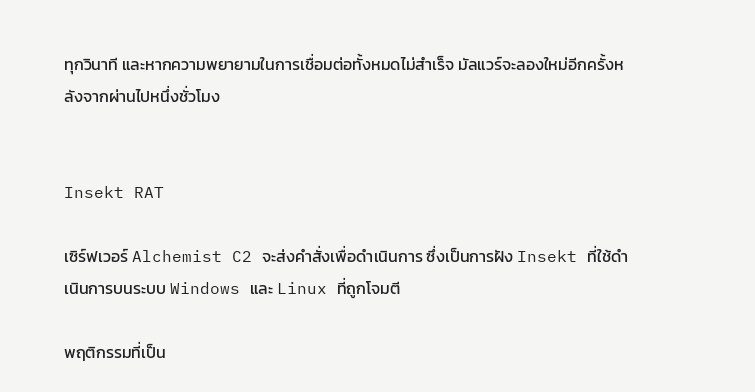ทุกวินาที และหากความพยายามในการเชื่อมต่อทั้งหมดไม่สำเร็จ มัลแวร์จะลองใหม่อีกครั้งหลังจากผ่านไปหนึ่งชั่วโมง


Insekt RAT

เซิร์ฟเวอร์ Alchemist C2 จะส่งคำสั่งเพื่อดำเนินการ ซึ่งเป็นการฝัง Insekt ที่ใช้ดำเนินการบนระบบ Windows และ Linux ที่ถูกโจมตี

พฤติกรรมที่เป็น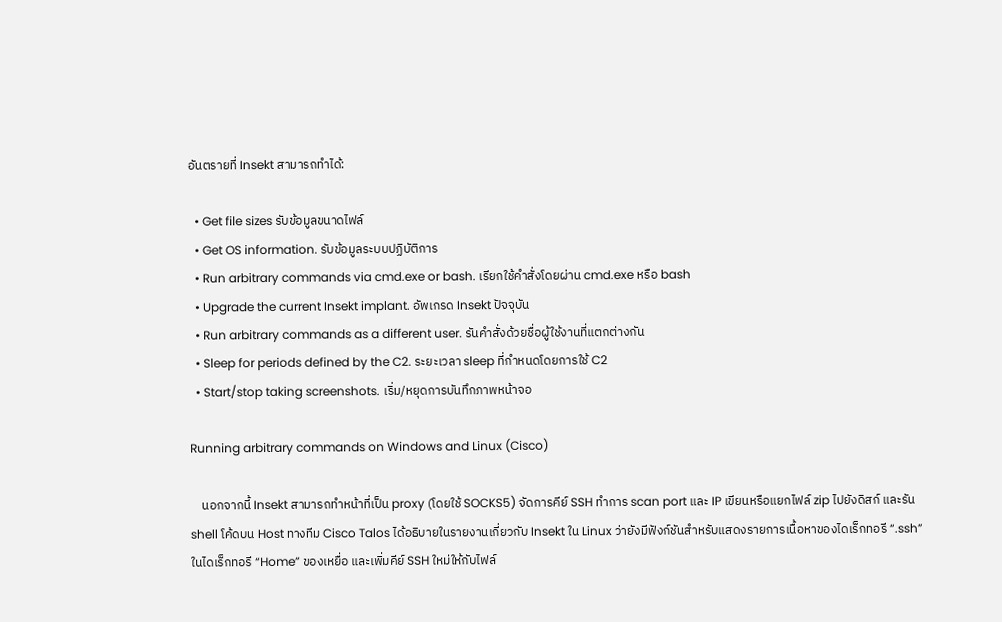อันตรายที่ Insekt สามารถทำได้:

  • Get file sizes รับข้อมูลขนาดไฟล์
  • Get OS information. รับข้อมูลระบบปฏิบัติการ
  • Run arbitrary commands via cmd.exe or bash. เรียกใช้คำสั่งโดยผ่าน cmd.exe หรือ bash
  • Upgrade the current Insekt implant. อัพเกรด Insekt ปัจจุบัน
  • Run arbitrary commands as a different user. รันคำสั่งด้วยชื่อผู้ใช้งานที่แตกต่างกัน
  • Sleep for periods defined by the C2. ระยะเวลา sleep ที่กำหนดโดยการใช้ C2
  • Start/stop taking screenshots. เริ่ม/หยุดการบันทึกภาพหน้าจอ

Running arbitrary commands on Windows and Linux (Cisco)

    นอกจากนี้ Insekt สามารถทำหน้าที่เป็น proxy (โดยใช้ SOCKS5) จัดการคีย์ SSH ทำการ scan port และ IP เขียนหรือแยกไฟล์ zip ไปยังดิสก์ และรัน shell โค้ดบน Host ทางทีม Cisco Talos ได้อธิบายในรายงานเกี่ยวกับ Insekt ใน Linux ว่ายังมีฟังก์ชันสำหรับแสดงรายการเนื้อหาของไดเร็กทอรี “.ssh” ในไดเร็กทอรี “Home” ของเหยื่อ และเพิ่มคีย์ SSH ใหม่ให้กับไฟล์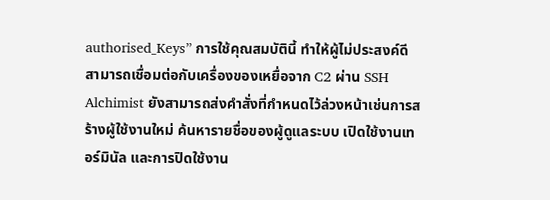authorised_Keys” การใช้คุณสมบัตินี้ ทำให้ผู้ไม่ประสงค์ดีสามารถเชื่อมต่อกับเครื่องของเหยื่อจาก C2 ผ่าน SSH Alchimist ยังสามารถส่งคำสั่งที่กำหนดไว้ล่วงหน้าเช่นการสร้างผู้ใช้งานใหม่ ค้นหารายชื่อของผู้ดูแลระบบ เปิดใช้งานเทอร์มินัล และการปิดใช้งาน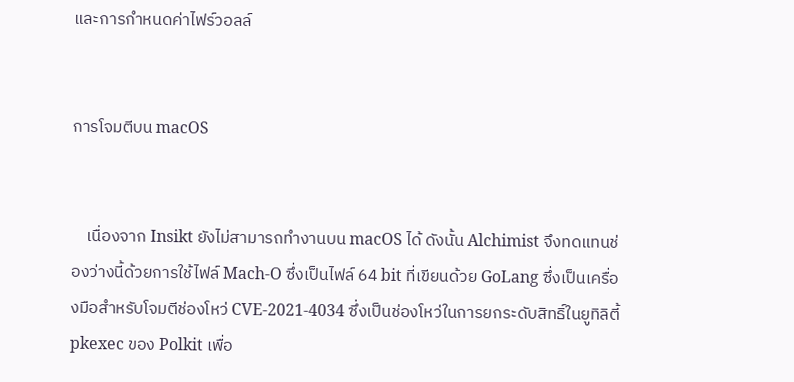และการกำหนดค่าไฟร์วอลล์


การโจมตีบน macOS


    เนื่องจาก Insikt ยังไม่สามารถทำงานบน macOS ได้ ดังนั้น Alchimist จึงทดแทนช่องว่างนี้ด้วยการใช้ไฟล์ Mach-O ซึ่งเป็นไฟล์ 64 bit ที่เขียนด้วย GoLang ซึ่งเป็นเครื่องมือสำหรับโจมตีช่องโหว่ CVE-2021-4034 ซึ่งเป็นช่องโหว่ในการยกระดับสิทธิ์ในยูทิลิตี้ pkexec ของ Polkit เพื่อ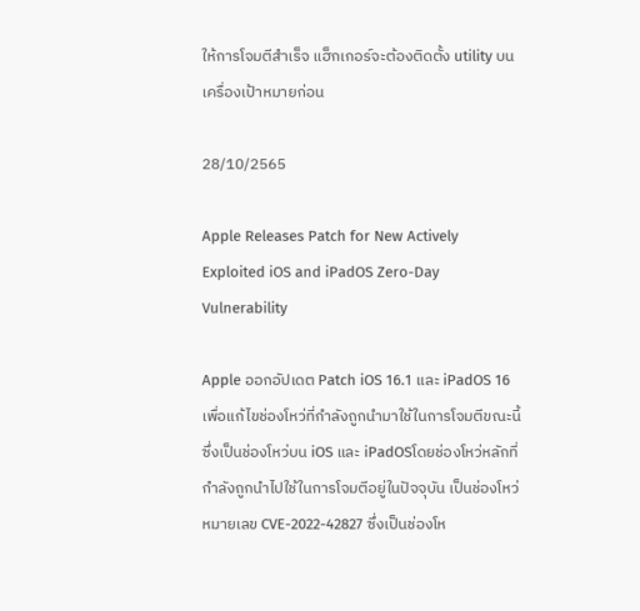ให้การโจมตีสำเร็จ แฮ็กเกอร์จะต้องติดตั้ง utility บนเครื่องเป้าหมายก่อน

28/10/2565

Apple Releases Patch for New Actively Exploited iOS and iPadOS Zero-Day Vulnerability

Apple ออกอัปเดต Patch iOS 16.1 และ iPadOS 16 เพื่อแก้ไขช่องโหว่ที่กำลังถูกนำมาใช้ในการโจมตีขณะนี้ ซึ่งเป็นช่องโหว่บน iOS และ iPadOSโดยช่องโหว่หลักที่กำลังถูกนำไปใช้ในการโจมตีอยู่ในปัจจุบัน เป็นช่องโหว่หมายเลข CVE-2022-42827 ซึ่งเป็นช่องโห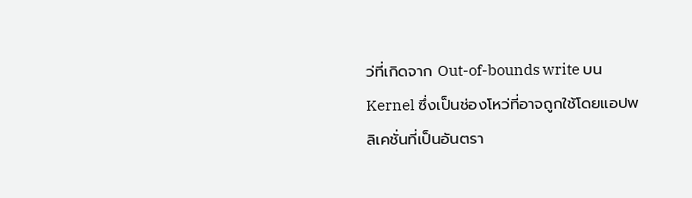ว่ที่เกิดจาก Out-of-bounds write บน Kernel ซึ่งเป็นช่องโหว่ที่อาจถูกใช้โดยแอปพลิเคชั่นที่เป็นอันตรา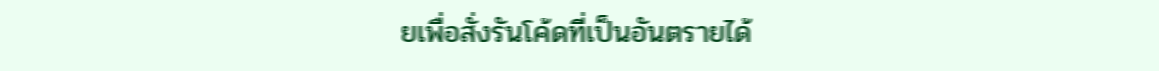ยเพื่อสั่งรันโค้ดที่เป็นอันตรายได้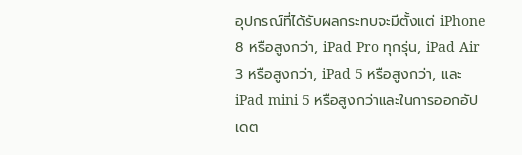อุปกรณ์ที่ได้รับผลกระทบจะมีตั้งแต่ iPhone 8 หรือสูงกว่า, iPad Pro ทุกรุ่น, iPad Air 3 หรือสูงกว่า, iPad 5 หรือสูงกว่า, และ iPad mini 5 หรือสูงกว่าและในการออกอัปเดต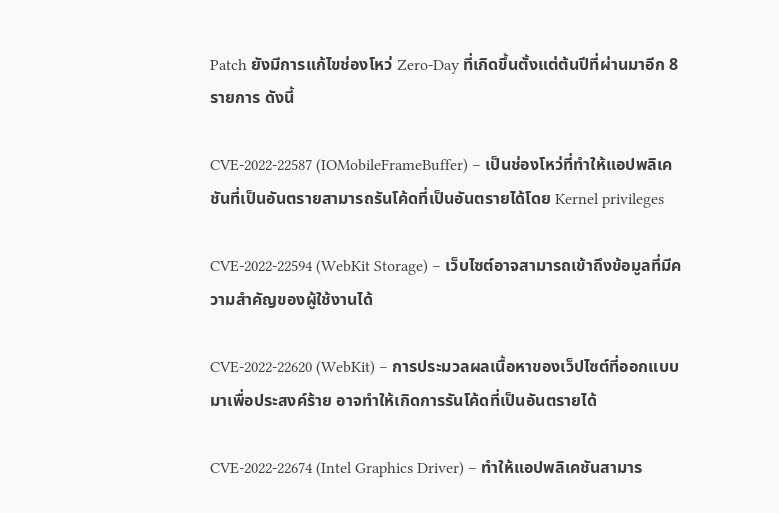Patch ยังมีการแก้ไขช่องโหว่ Zero-Day ที่เกิดขึ้นตั้งแต่ต้นปีที่ผ่านมาอีก 8 รายการ ดังนี้

CVE-2022-22587 (IOMobileFrameBuffer) – เป็นช่องโหว่ที่ทำให้แอปพลิเคชันที่เป็นอันตรายสามารถรันโค้ดที่เป็นอันตรายได้โดย Kernel privileges

CVE-2022-22594 (WebKit Storage) – เว็บไซต์อาจสามารถเข้าถึงข้อมูลที่มีความสำคัญของผู้ใช้งานได้

CVE-2022-22620 (WebKit) – การประมวลผลเนื้อหาของเว็ปไซต์ที่ออกแบบมาเพื่อประสงค์ร้าย อาจทำให้เกิดการรันโค้ดที่เป็นอันตรายได้

CVE-2022-22674 (Intel Graphics Driver) – ทำให้แอปพลิเคชันสามาร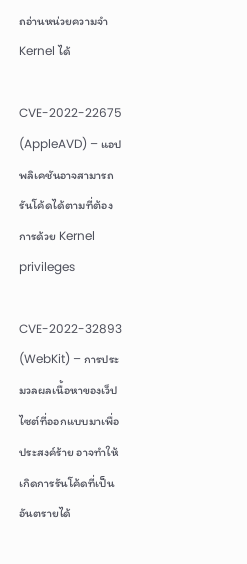ถอ่านหน่วยความจำ Kernel ได้

CVE-2022-22675 (AppleAVD) – แอปพลิเคชันอาจสามารถรันโค้ดได้ตามที่ต้องการด้วย Kernel privileges

CVE-2022-32893 (WebKit) – การประมวลผลเนื้อหาของเว็ปไซต์ที่ออกแบบมาเพื่อประสงค์ร้าย อาจทำให้เกิดการรันโค้ดที่เป็นอันตรายได้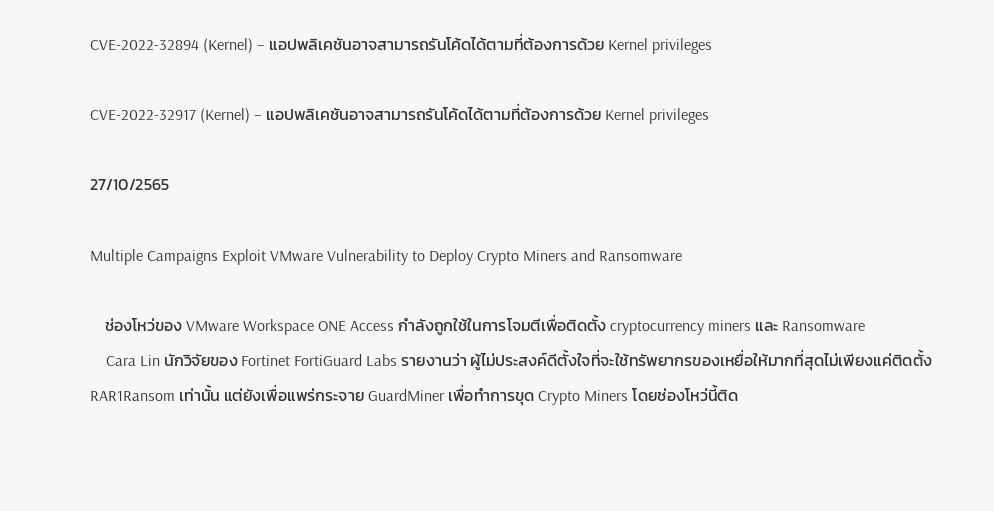CVE-2022-32894 (Kernel) – แอปพลิเคชันอาจสามารถรันโค้ดได้ตามที่ต้องการด้วย Kernel privileges

CVE-2022-32917 (Kernel) – แอปพลิเคชันอาจสามารถรันโค้ดได้ตามที่ต้องการด้วย Kernel privileges

27/10/2565

Multiple Campaigns Exploit VMware Vulnerability to Deploy Crypto Miners and Ransomware

    ช่องโหว่ของ VMware Workspace ONE Access กำลังถูกใช้ในการโจมตีเพื่อติดตั้ง cryptocurrency miners และ Ransomware
    Cara Lin นักวิจัยของ Fortinet FortiGuard Labs รายงานว่า ผู้ไม่ประสงค์ดีตั้งใจที่จะใช้ทรัพยากรของเหยื่อให้มากที่สุดไม่เพียงแค่ติดตั้ง RAR1Ransom เท่านั้น แต่ยังเพื่อแพร่กระจาย GuardMiner เพื่อทำการขุด Crypto Miners โดยช่องโหว่นี้ติด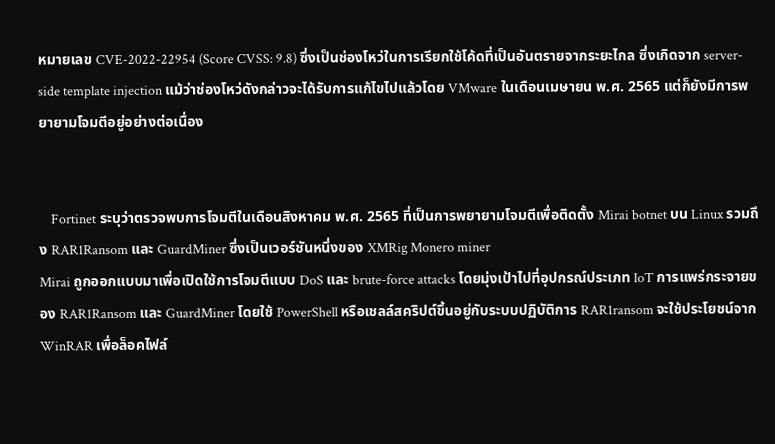หมายเลข CVE-2022-22954 (Score CVSS: 9.8) ซึ่งเป็นช่องโหว่ในการเรียกใช้โค้ดที่เป็นอันตรายจากระยะไกล ซึ่งเกิดจาก server-side template injection แม้ว่าช่องโหว่ดังกล่าวจะได้รับการแก้ไขไปแล้วโดย VMware ในเดือนเมษายน พ.ศ. 2565 แต่ก็ยังมีการพยายามโจมตีอยู่อย่างต่อเนื่อง


    Fortinet ระบุว่าตรวจพบการโจมตีในเดือนสิงหาคม พ.ศ. 2565 ที่เป็นการพยายามโจมตีเพื่อติดตั้ง Mirai botnet บน Linux รวมถึง RAR1Ransom และ GuardMiner ซึ่งเป็นเวอร์ชันหนึ่งของ XMRig Monero miner
Mirai ถูกออกแบบมาเพื่อเปิดใช้การโจมตีแบบ DoS และ brute-force attacks โดยมุ่งเป้าไปที่อุปกรณ์ประเภท IoT การแพร่กระจายของ RAR1Ransom และ GuardMiner โดยใช้ PowerShell หรือเชลล์สคริปต์ขึ้นอยู่กับระบบปฏิบัติการ RAR1ransom จะใช้ประโยชน์จาก WinRAR เพื่อล็อคไฟล์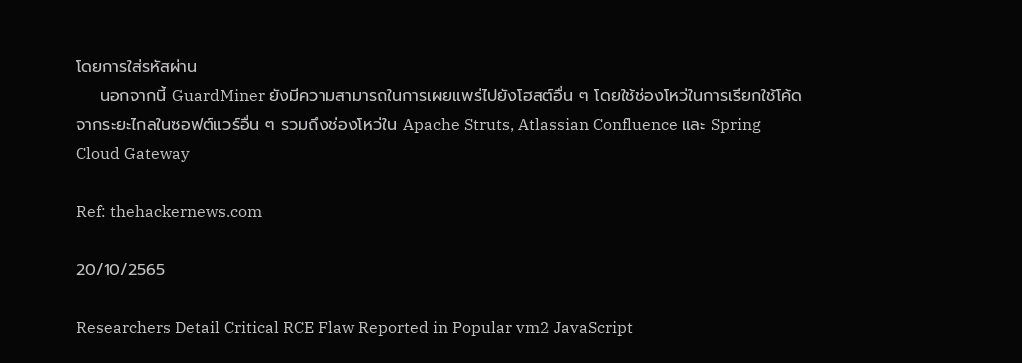โดยการใส่รหัสผ่าน
    นอกจากนี้ GuardMiner ยังมีความสามารถในการเผยแพร่ไปยังโฮสต์อื่น ๆ โดยใช้ช่องโหว่ในการเรียกใช้โค้ดจากระยะไกลในซอฟต์แวร์อื่น ๆ รวมถึงช่องโหว่ใน Apache Struts, Atlassian Confluence และ Spring Cloud Gateway

Ref: thehackernews.com

20/10/2565

Researchers Detail Critical RCE Flaw Reported in Popular vm2 JavaScript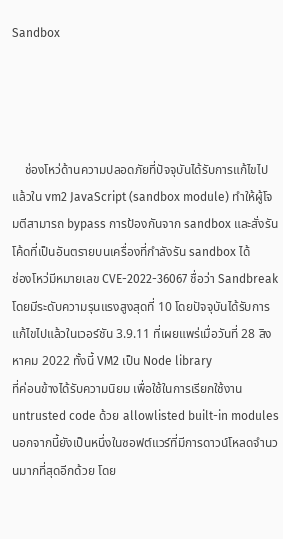Sandbox




    ช่องโหว่ด้านความปลอดภัยที่ปัจจุบันได้รับการแก้ไขไปแล้วใน vm2 JavaScript (sandbox module) ทำให้ผู้โจมตีสามารถ bypass การป้องกันจาก sandbox และสั่งรันโค้ดที่เป็นอันตรายบนเครื่องที่กำลังรัน sandbox ได้
ช่องโหว่มีหมายเลข CVE-2022-36067 ชื่อว่า Sandbreak โดยมีระดับความรุนแรงสูงสุดที่ 10 โดยปัจจุบันได้รับการแก้ไขไปแล้วในเวอร์ชัน 3.9.11 ที่เผยแพร่เมื่อวันที่ 28 สิงหาคม 2022 ทั้งนี้ VM2 เป็น Node library
ที่ค่อนข้างได้รับความนิยม เพื่อใช้ในการเรียกใช้งาน untrusted code ด้วย allowlisted built-in modules นอกจากนี้ยังเป็นหนึ่งในซอฟต์แวร์ที่มีการดาวน์โหลดจำนวนมากที่สุดอีกด้วย โดย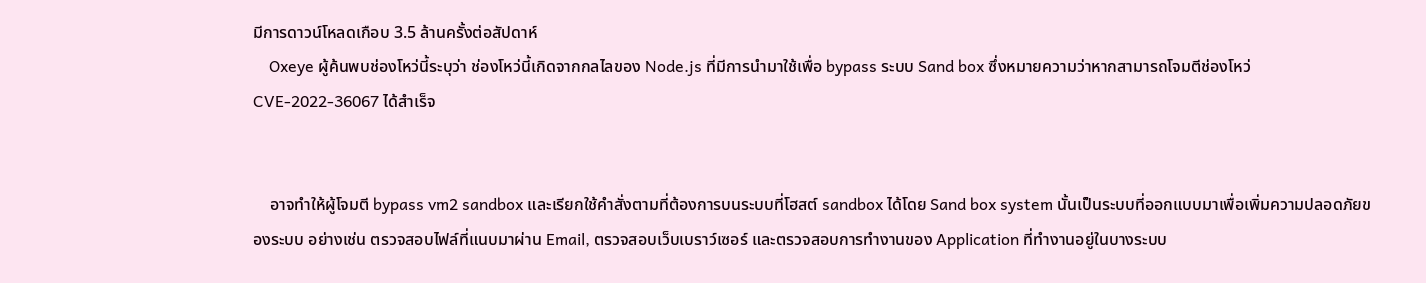มีการดาวน์โหลดเกือบ 3.5 ล้านครั้งต่อสัปดาห์
    Oxeye ผู้ค้นพบช่องโหว่นี้ระบุว่า ช่องโหว่นี้เกิดจากกลไลของ Node.js ที่มีการนำมาใช้เพื่อ bypass ระบบ Sand box ซึ่งหมายความว่าหากสามารถโจมตีช่องโหว่ CVE-2022-36067 ได้สำเร็จ


    อาจทำให้ผู้โจมตี bypass vm2 sandbox และเรียกใช้คำสั่งตามที่ต้องการบนระบบที่โฮสต์ sandbox ได้โดย Sand box system นั้นเป็นระบบที่ออกแบบมาเพื่อเพิ่มความปลอดภัยของระบบ อย่างเช่น ตรวจสอบไฟล์ที่แนบมาผ่าน Email, ตรวจสอบเว็บเบราว์เซอร์ และตรวจสอบการทำงานของ Application ที่ทำงานอยู่ในบางระบบ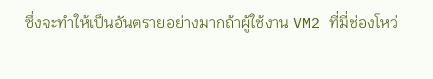ซึ่งจะทำให้เป็นอันตรายอย่างมากถ้าผู้ใช้งาน VM2 ที่มี่ช่องโหว่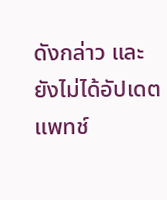ดังกล่าว และยังไม่ได้อัปเดตแพทช์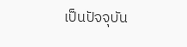เป็นปัจจุบัน